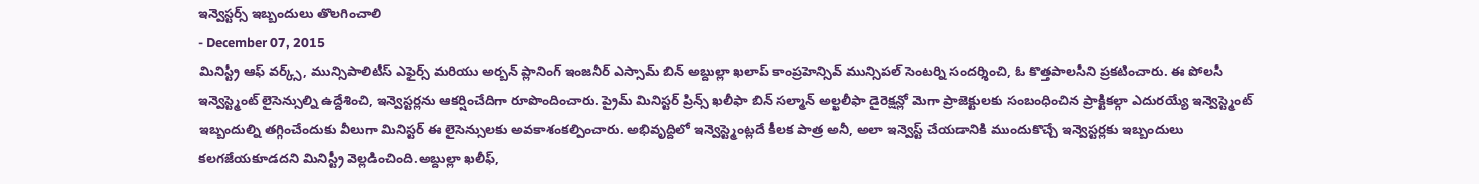ఇన్వెస్టర్స్ ఇబ్బందులు తొలగించాలి
- December 07, 2015
మినిస్ట్రీ ఆఫ్ వర్క్స్, మున్సిపాలిటీస్ ఎఫైర్స్ మరియు అర్బన్ ప్లానింగ్ ఇంజనీర్ ఎస్సామ్ బిన్ అబ్దుల్లా ఖలాప్ కాంప్రహెన్సివ్ మున్సిపల్ సెంటర్ని సందర్శించి, ఓ కొత్తపాలసీని ప్రకటించారు. ఈ పోలసీ ఇన్వెస్ట్మెంట్ లైసెన్సుల్ని ఉద్దేశించి, ఇన్వెస్టర్లను ఆకర్షించేదిగా రూపొందించారు. ప్రైమ్ మినిస్టర్ ప్రిన్స్ ఖలీఫా బిన్ సల్మాన్ అల్ఖలీఫా డైరెక్షన్లో మెగా ప్రాజెక్టులకు సంబంధించిన ప్రాక్టికల్గా ఎదురయ్యే ఇన్వెస్ట్మెంట్ ఇబ్బందుల్ని తగ్గించేందుకు వీలుగా మినిస్టర్ ఈ లైసెన్సులకు అవకాశంకల్పించారు. అభివృద్దిలో ఇన్వెస్ట్మెంట్లదే కీలక పాత్ర అనీ, అలా ఇన్వెస్ట్ చేయడానికి ముందుకొచ్చే ఇన్వెస్టర్లకు ఇబ్బందులు కలగజేయకూడదని మినిస్ట్రీ వెల్లడించింది.అబ్దుల్లా ఖలీఫ్,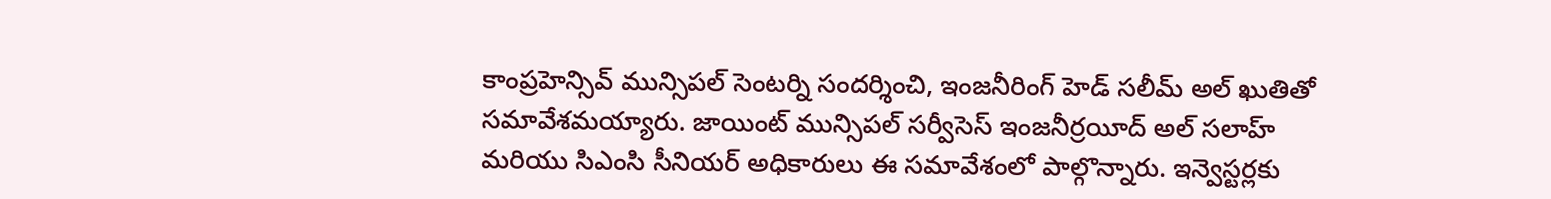కాంప్రహెన్సివ్ మున్సిపల్ సెంటర్ని సందర్శించి, ఇంజనీరింగ్ హెడ్ సలీమ్ అల్ ఖుతితో సమావేశమయ్యారు. జాయింట్ మున్సిపల్ సర్వీసెస్ ఇంజనీర్రయీద్ అల్ సలాహ్ మరియు సిఎంసి సీనియర్ అధికారులు ఈ సమావేశంలో పాల్గొన్నారు. ఇన్వెస్టర్లకు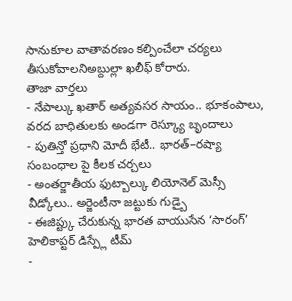సానుకూల వాతావరణం కల్పించేలా చర్యలు తీసుకోవాలనిఅబ్దుల్లా ఖలీఫ్ కోరారు.
తాజా వార్తలు
- నేపాల్కు ఖతార్ అత్యవసర సాయం.. భూకంపాలు, వరద బాధితులకు అండగా రెస్క్యూ బృందాలు
- పుతిన్తో ప్రధాని మోదీ భేటీ.. భారత్–రష్యా సంబంధాల పై కీలక చర్చలు
- అంతర్జాతీయ ఫుట్బాల్కు లియోనెల్ మెస్సీ వీడ్కోలు.. అర్జెంటీనా జట్టుకు గుడ్బై
- ఈజిప్ట్కు చేరుకున్న భారత వాయుసేన ‘సారంగ్’ హెలికాప్టర్ డిస్ప్లే టీమ్
-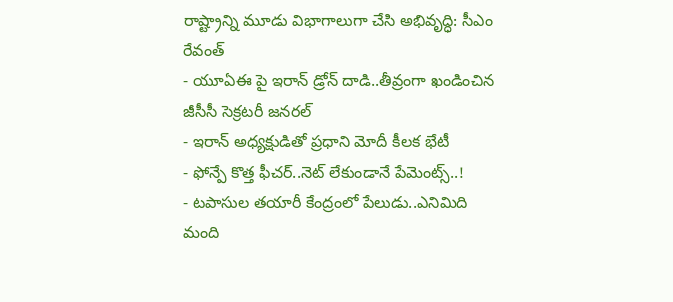రాష్ట్రాన్ని మూడు విభాగాలుగా చేసి అభివృద్ధి: సీఎం రేవంత్
- యూఏఈ పై ఇరాన్ డ్రోన్ దాడి..తీవ్రంగా ఖండించిన జీసీసీ సెక్రటరీ జనరల్
- ఇరాన్ అధ్యక్షుడితో ప్రధాని మోదీ కీలక భేటీ
- ఫోన్పే కొత్త ఫీచర్..నెట్ లేకుండానే పేమెంట్స్..!
- టపాసుల తయారీ కేంద్రంలో పేలుడు..ఎనిమిది మంది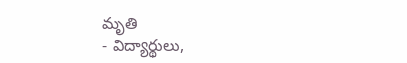మృతి
- విద్యార్థులు,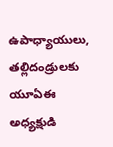ఉపాధ్యాయులు, తల్లిదండ్రులకు యూఏఈ అధ్యక్షుడి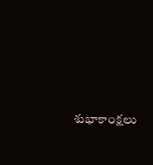శుభాకాంక్షలు